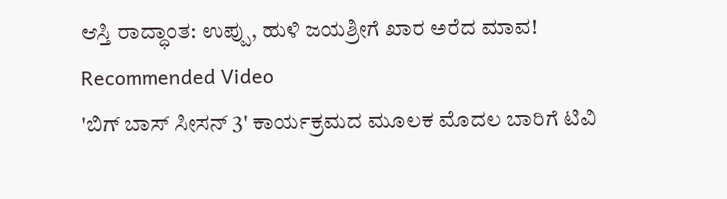ಆಸ್ತಿ ರಾದ್ಧಾಂತ: ಉಪ್ಪು, ಹುಳಿ ಜಯಶ್ರೀಗೆ ಖಾರ ಅರೆದ ಮಾವ!
Recommended Video
'ಬಿಗ್ ಬಾಸ್ ಸೀಸನ್ 3' ಕಾರ್ಯಕ್ರಮದ ಮೂಲಕ ಮೊದಲ ಬಾರಿಗೆ ಟಿವಿ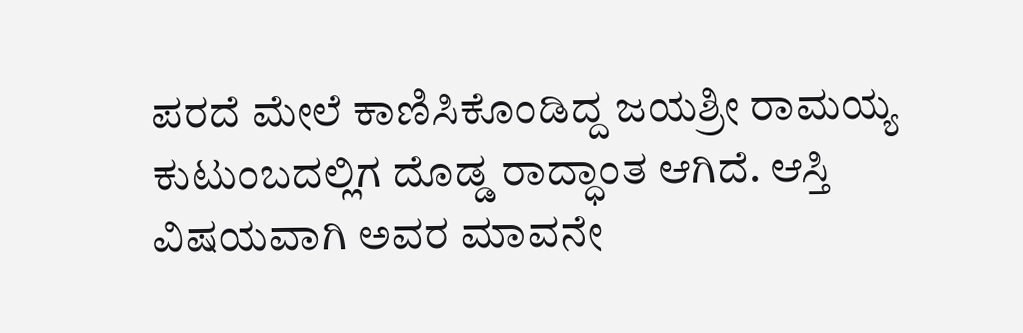ಪರದೆ ಮೇಲೆ ಕಾಣಿಸಿಕೊಂಡಿದ್ದ ಜಯಶ್ರೀ ರಾಮಯ್ಯ ಕುಟುಂಬದಲ್ಲಿಗ ದೊಡ್ಡ ರಾದ್ಧಾಂತ ಆಗಿದೆ. ಆಸ್ತಿ ವಿಷಯವಾಗಿ ಅವರ ಮಾವನೇ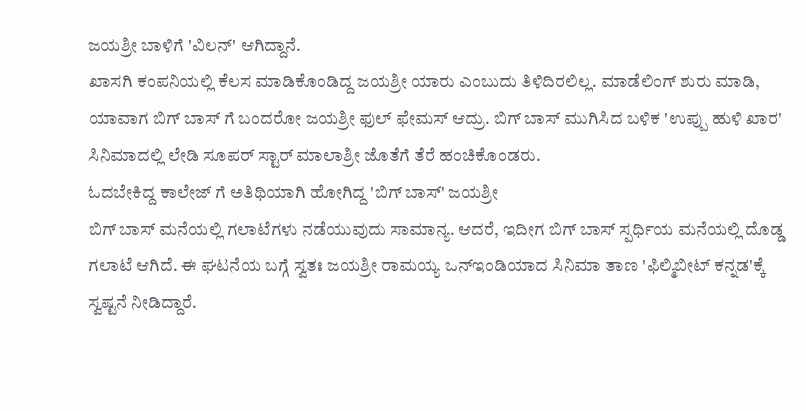ಜಯಶ್ರೀ ಬಾಳಿಗೆ 'ವಿಲನ್' ಆಗಿದ್ದಾನೆ.
ಖಾಸಗಿ ಕಂಪನಿಯಲ್ಲಿ ಕೆಲಸ ಮಾಡಿಕೊಂಡಿದ್ದ ಜಯಶ್ರೀ ಯಾರು ಎಂಬುದು ತಿಳಿದಿರಲಿಲ್ಲ. ಮಾಡೆಲಿಂಗ್ ಶುರು ಮಾಡಿ, ಯಾವಾಗ ಬಿಗ್ ಬಾಸ್ ಗೆ ಬಂದರೋ ಜಯಶ್ರೀ ಫುಲ್ ಫೇಮಸ್ ಆದ್ರು. ಬಿಗ್ ಬಾಸ್ ಮುಗಿಸಿದ ಬಳಿಕ 'ಉಪ್ಪು ಹುಳಿ ಖಾರ' ಸಿನಿಮಾದಲ್ಲಿ ಲೇಡಿ ಸೂಪರ್ ಸ್ಟಾರ್ ಮಾಲಾಶ್ರೀ ಜೊತೆಗೆ ತೆರೆ ಹಂಚಿಕೊಂಡರು.
ಓದಬೇಕಿದ್ದ ಕಾಲೇಜ್ ಗೆ ಅತಿಥಿಯಾಗಿ ಹೋಗಿದ್ದ 'ಬಿಗ್ ಬಾಸ್' ಜಯಶ್ರೀ
ಬಿಗ್ ಬಾಸ್ ಮನೆಯಲ್ಲಿ ಗಲಾಟೆಗಳು ನಡೆಯುವುದು ಸಾಮಾನ್ಯ. ಆದರೆ, ಇದೀಗ ಬಿಗ್ ಬಾಸ್ ಸ್ಪರ್ಧಿಯ ಮನೆಯಲ್ಲಿ ದೊಡ್ಡ ಗಲಾಟೆ ಆಗಿದೆ. ಈ ಘಟನೆಯ ಬಗ್ಗೆ ಸ್ವತಃ ಜಯಶ್ರೀ ರಾಮಯ್ಯ ಒನ್ಇಂಡಿಯಾದ ಸಿನಿಮಾ ತಾಣ 'ಫಿಲ್ಮಿಬೀಟ್ ಕನ್ನಡ'ಕ್ಕೆ ಸ್ವಷ್ಟನೆ ನೀಡಿದ್ದಾರೆ.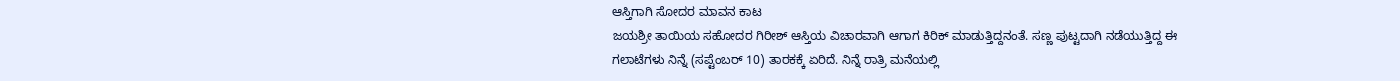ಆಸ್ತಿಗಾಗಿ ಸೋದರ ಮಾವನ ಕಾಟ
ಜಯಶ್ರೀ ತಾಯಿಯ ಸಹೋದರ ಗಿರೀಶ್ ಆಸ್ತಿಯ ವಿಚಾರವಾಗಿ ಆಗಾಗ ಕಿರಿಕ್ ಮಾಡುತ್ತಿದ್ದನಂತೆ. ಸಣ್ಣ ಪುಟ್ಟದಾಗಿ ನಡೆಯುತ್ತಿದ್ದ ಈ ಗಲಾಟೆಗಳು ನಿನ್ನೆ (ಸಪ್ಟೆಂಬರ್ 10) ತಾರಕಕ್ಕೆ ಏರಿದೆ. ನಿನ್ನೆ ರಾತ್ರಿ ಮನೆಯಲ್ಲಿ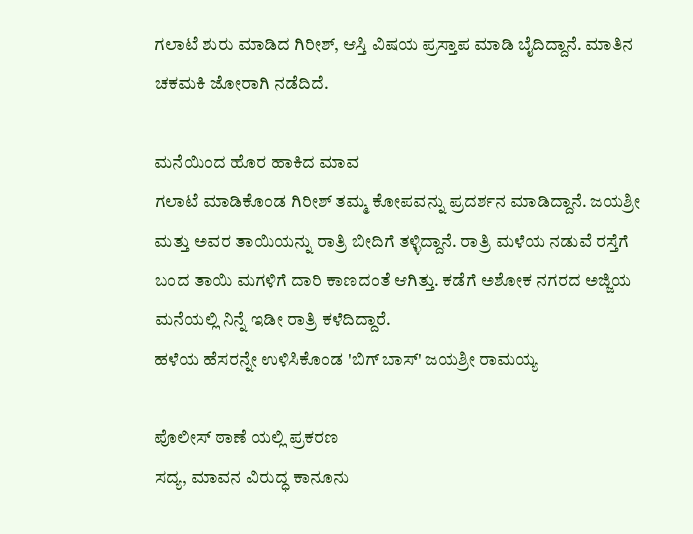ಗಲಾಟೆ ಶುರು ಮಾಡಿದ ಗಿರೀಶ್, ಆಸ್ತಿ ವಿಷಯ ಪ್ರಸ್ತಾಪ ಮಾಡಿ ಬೈದಿದ್ದಾನೆ. ಮಾತಿನ ಚಕಮಕಿ ಜೋರಾಗಿ ನಡೆದಿದೆ.

ಮನೆಯಿಂದ ಹೊರ ಹಾಕಿದ ಮಾವ
ಗಲಾಟೆ ಮಾಡಿಕೊಂಡ ಗಿರೀಶ್ ತಮ್ಮ ಕೋಪವನ್ನು ಪ್ರದರ್ಶನ ಮಾಡಿದ್ದಾನೆ. ಜಯಶ್ರೀ ಮತ್ತು ಅವರ ತಾಯಿಯನ್ನು ರಾತ್ರಿ ಬೀದಿಗೆ ತಳ್ಳಿದ್ದಾನೆ. ರಾತ್ರಿ ಮಳೆಯ ನಡುವೆ ರಸ್ತೆಗೆ ಬಂದ ತಾಯಿ ಮಗಳಿಗೆ ದಾರಿ ಕಾಣದಂತೆ ಆಗಿತ್ತು. ಕಡೆಗೆ ಅಶೋಕ ನಗರದ ಅಜ್ಜಿಯ ಮನೆಯಲ್ಲಿ ನಿನ್ನೆ ಇಡೀ ರಾತ್ರಿ ಕಳೆದಿದ್ದಾರೆ.
ಹಳೆಯ ಹೆಸರನ್ನೇ ಉಳಿಸಿಕೊಂಡ 'ಬಿಗ್ ಬಾಸ್' ಜಯಶ್ರೀ ರಾಮಯ್ಯ

ಪೊಲೀಸ್ ಠಾಣೆ ಯಲ್ಲಿ ಪ್ರಕರಣ
ಸದ್ಯ, ಮಾವನ ವಿರುದ್ಧ ಕಾನೂನು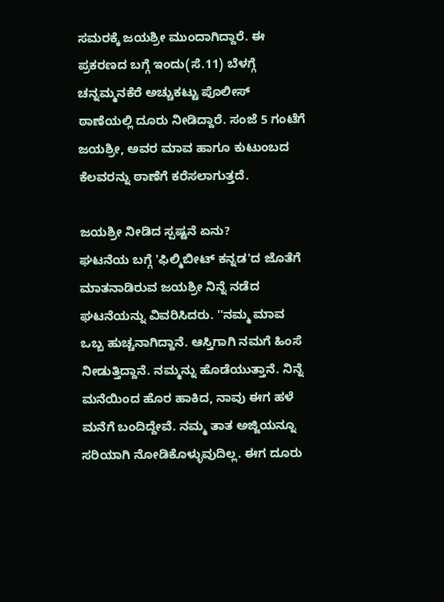ಸಮರಕ್ಕೆ ಜಯಶ್ರೀ ಮುಂದಾಗಿದ್ದಾರೆ. ಈ ಪ್ರಕರಣದ ಬಗ್ಗೆ ಇಂದು(ಸೆ.11) ಬೆಳಗ್ಗೆ ಚನ್ನಮ್ಮನಕೆರೆ ಅಚ್ಚುಕಟ್ಟು ಪೊಲೀಸ್ ಠಾಣೆಯಲ್ಲಿ ದೂರು ನೀಡಿದ್ದಾರೆ. ಸಂಜೆ 5 ಗಂಟೆಗೆ ಜಯಶ್ರೀ, ಅವರ ಮಾವ ಹಾಗೂ ಕುಟುಂಬದ ಕೆಲವರನ್ನು ಠಾಣೆಗೆ ಕರೆಸಲಾಗುತ್ತದೆ.

ಜಯಶ್ರೀ ನೀಡಿದ ಸ್ಪಷ್ಟನೆ ಏನು?
ಘಟನೆಯ ಬಗ್ಗೆ 'ಫಿಲ್ಮಿಬೀಟ್ ಕನ್ನಡ'ದ ಜೊತೆಗೆ ಮಾತನಾಡಿರುವ ಜಯಶ್ರೀ ನಿನ್ನೆ ನಡೆದ ಘಟನೆಯನ್ನು ವಿವರಿಸಿದರು. ''ನಮ್ಮ ಮಾವ ಒಬ್ಬ ಹುಚ್ಚನಾಗಿದ್ದಾನೆ. ಆಸ್ತಿಗಾಗಿ ನಮಗೆ ಹಿಂಸೆ ನೀಡುತ್ತಿದ್ದಾನೆ. ನಮ್ಮನ್ನು ಹೊಡೆಯುತ್ತಾನೆ. ನಿನ್ನೆ ಮನೆಯಿಂದ ಹೊರ ಹಾಕಿದ, ನಾವು ಈಗ ಹಳೆ ಮನೆಗೆ ಬಂದಿದ್ದೇವೆ. ನಮ್ಮ ತಾತ ಅಜ್ಜಿಯನ್ನೂ ಸರಿಯಾಗಿ ನೋಡಿಕೊಳ್ಳುವುದಿಲ್ಲ. ಈಗ ದೂರು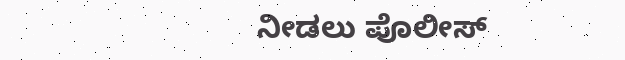ನೀಡಲು ಪೊಲೀಸ್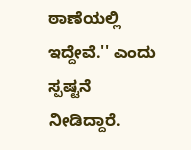ಠಾಣೆಯಲ್ಲಿ ಇದ್ದೇವೆ.'' ಎಂದು ಸ್ಪಷ್ಟನೆ ನೀಡಿದ್ದಾರೆ.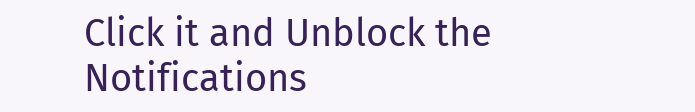Click it and Unblock the Notifications